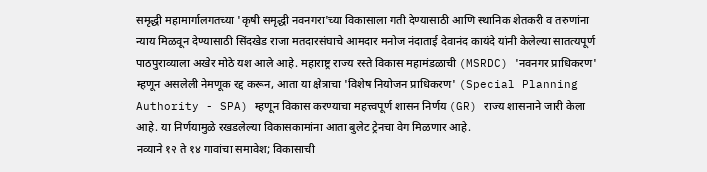समृद्धी महामार्गालगतच्या 'कृषी समृद्धी नवनगरा'च्या विकासाला गती देण्यासाठी आणि स्थानिक शेतकरी व तरुणांना न्याय मिळवून देण्यासाठी सिंदखेड राजा मतदारसंघाचे आमदार मनोज नंदाताई देवानंद कायंदे यांनी केलेल्या सातत्यपूर्ण पाठपुराव्याला अखेर मोठे यश आले आहे. महाराष्ट्र राज्य रस्ते विकास महामंडळाची (MSRDC) 'नवनगर प्राधिकरण' म्हणून असलेली नेमणूक रद्द करून, आता या क्षेत्राचा 'विशेष नियोजन प्राधिकरण' (Special Planning Authority - SPA) म्हणून विकास करण्याचा महत्त्वपूर्ण शासन निर्णय (GR) राज्य शासनाने जारी केला आहे. या निर्णयामुळे रखडलेल्या विकासकामांना आता बुलेट ट्रेनचा वेग मिळणार आहे.
नव्याने १२ ते १४ गावांचा समावेश; विकासाची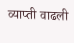व्याप्ती वाढली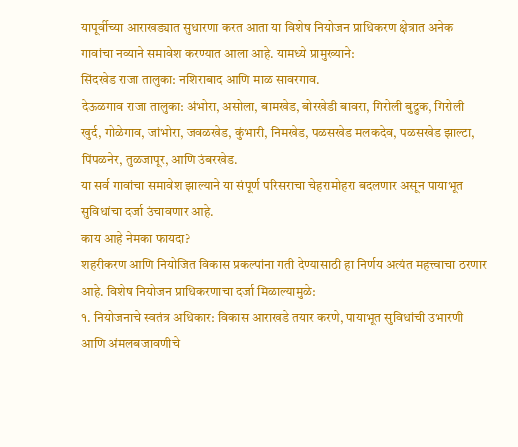यापूर्वीच्या आराखड्यात सुधारणा करत आता या विशेष नियोजन प्राधिकरण क्षेत्रात अनेक गावांचा नव्याने समावेश करण्यात आला आहे. यामध्ये प्रामुख्याने:
सिंदखेड राजा तालुका: नशिराबाद आणि माळ सावरगाव.
देऊळगाव राजा तालुका: अंभोरा, असोला, बामखेड, बोरखेडी बावरा, गिरोली बुद्रुक, गिरोली खुर्द, गोळेगाव, जांभोरा, जवळखेड, कुंभारी, निमखेड, पळसखेड मलकदेव, पळसखेड झाल्टा, पिंपळनेर, तुळजापूर, आणि उंबरखेड.
या सर्व गावांचा समावेश झाल्याने या संपूर्ण परिसराचा चेहरामोहरा बदलणार असून पायाभूत सुविधांचा दर्जा उंचावणार आहे.
काय आहे नेमका फायदा?
शहरीकरण आणि नियोजित विकास प्रकल्पांना गती देण्यासाठी हा निर्णय अत्यंत महत्त्वाचा ठरणार आहे. विशेष नियोजन प्राधिकरणाचा दर्जा मिळाल्यामुळे:
१. नियोजनाचे स्वतंत्र अधिकार: विकास आराखडे तयार करणे, पायाभूत सुविधांची उभारणी आणि अंमलबजावणीचे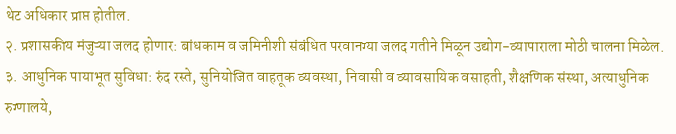थेट अधिकार प्राप्त होतील.
२. प्रशासकीय मंजुऱ्या जलद होणार: बांधकाम व जमिनीशी संबंधित परवानग्या जलद गतीने मिळून उद्योग-व्यापाराला मोठी चालना मिळेल.
३. आधुनिक पायाभूत सुविधा: रुंद रस्ते, सुनियोजित वाहतूक व्यवस्था, निवासी व व्यावसायिक वसाहती, शैक्षणिक संस्था, अत्याधुनिक रुग्णालये,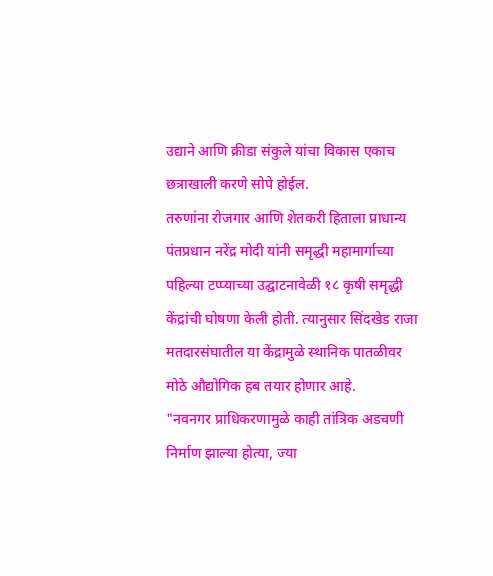उद्याने आणि क्रीडा संकुले यांचा विकास एकाच छत्राखाली करणे सोपे होईल.
तरुणांना रोजगार आणि शेतकरी हिताला प्राधान्य
पंतप्रधान नरेंद्र मोदी यांनी समृद्धी महामार्गाच्या पहिल्या टप्प्याच्या उद्घाटनावेळी १८ कृषी समृद्धी केंद्रांची घोषणा केली होती. त्यानुसार सिंदखेड राजा मतदारसंघातील या केंद्रामुळे स्थानिक पातळीवर मोठे औद्योगिक हब तयार होणार आहे.
"नवनगर प्राधिकरणामुळे काही तांत्रिक अडचणी निर्माण झाल्या होत्या, ज्या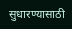सुधारण्यासाठी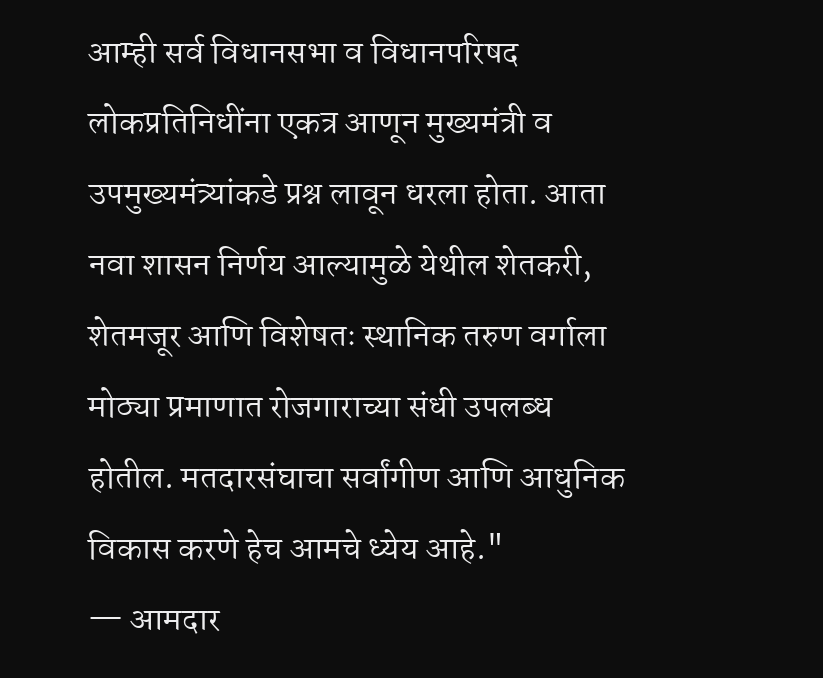आम्ही सर्व विधानसभा व विधानपरिषद लोकप्रतिनिधींना एकत्र आणून मुख्यमंत्री व उपमुख्यमंत्र्यांकडे प्रश्न लावून धरला होता. आता नवा शासन निर्णय आल्यामुळे येथील शेतकरी, शेतमजूर आणि विशेषतः स्थानिक तरुण वर्गाला मोठ्या प्रमाणात रोजगाराच्या संधी उपलब्ध होतील. मतदारसंघाचा सर्वांगीण आणि आधुनिक विकास करणे हेच आमचे ध्येय आहे."
— आमदार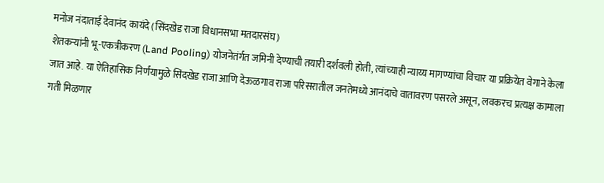मनोज नंदाताई देवानंद कायंदे (सिंदखेड राजा विधानसभा मतदारसंघ)
शेतकऱ्यांनी भू-एकत्रीकरण (Land Pooling) योजनेतंर्गत जमिनी देण्याची तयारी दर्शवली होती, त्यांच्याही न्याय्य मागण्यांचा विचार या प्रक्रियेत वेगाने केला जात आहे. या ऐतिहासिक निर्णयामुळे सिंदखेड राजा आणि देऊळगाव राजा परिसरातील जनतेमध्ये आनंदाचे वातावरण पसरले असून, लवकरच प्रत्यक्ष कामाला गती मिळणार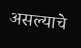असल्याचे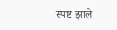स्पष्ट झाले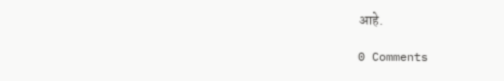आहे.

0 Comments